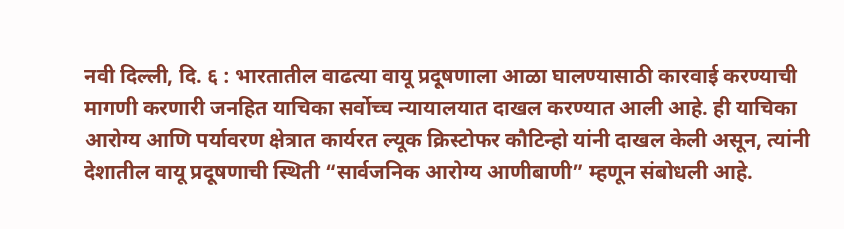नवी दिल्ली, दि. ६ : भारतातील वाढत्या वायू प्रदूषणाला आळा घालण्यासाठी कारवाई करण्याची मागणी करणारी जनहित याचिका सर्वोच्च न्यायालयात दाखल करण्यात आली आहे. ही याचिका आरोग्य आणि पर्यावरण क्षेत्रात कार्यरत ल्यूक क्रिस्टोफर कौटिन्हो यांनी दाखल केली असून, त्यांनी देशातील वायू प्रदूषणाची स्थिती “सार्वजनिक आरोग्य आणीबाणी” म्हणून संबोधली आहे.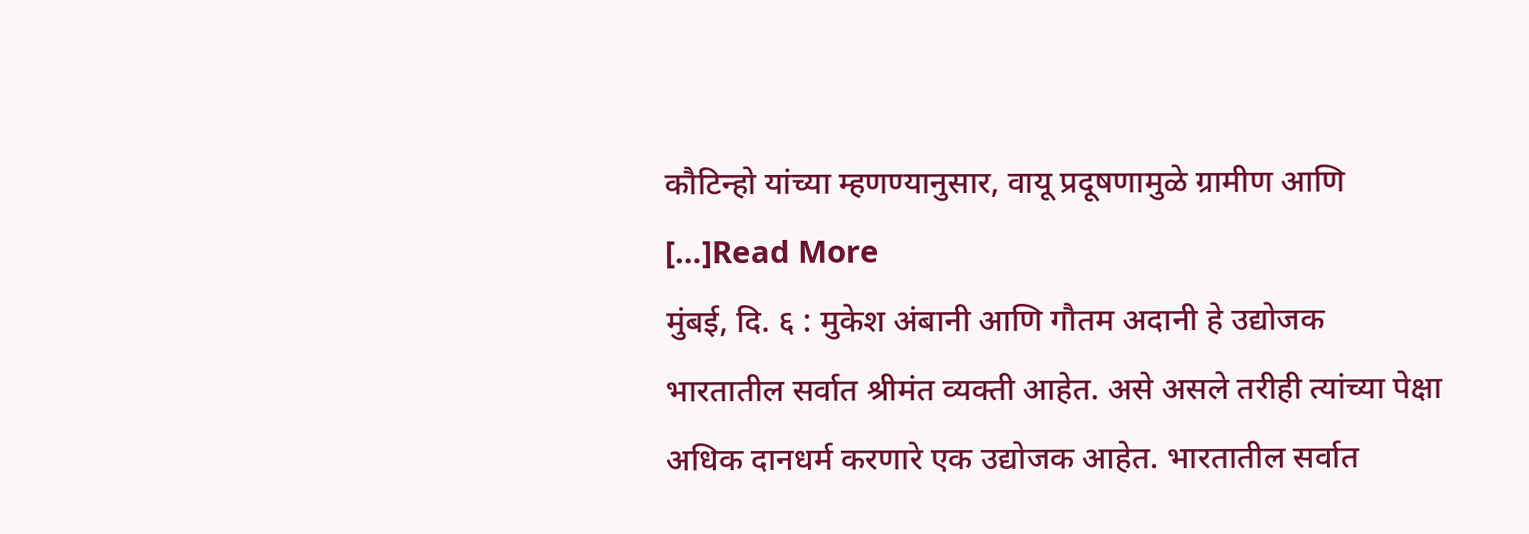कौटिन्हो यांच्या म्हणण्यानुसार, वायू प्रदूषणामुळे ग्रामीण आणि […]Read More
मुंबई, दि. ६ : मुकेश अंबानी आणि गौतम अदानी हे उद्योजक भारतातील सर्वात श्रीमंत व्यक्ती आहेत. असे असले तरीही त्यांच्या पेक्षा अधिक दानधर्म करणारे एक उद्योजक आहेत. भारतातील सर्वात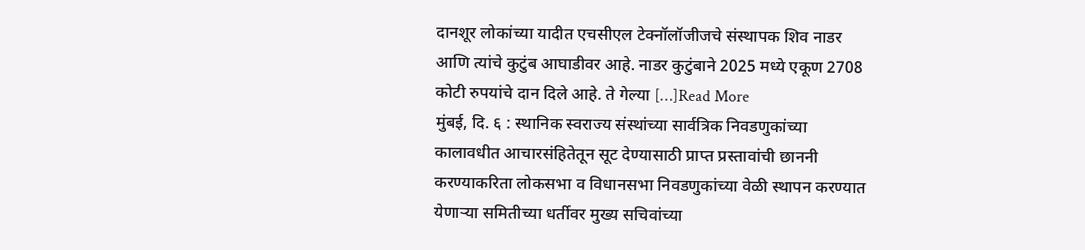दानशूर लोकांच्या यादीत एचसीएल टेक्नॉलॉजीजचे संस्थापक शिव नाडर आणि त्यांचे कुटुंब आघाडीवर आहे. नाडर कुटुंबाने 2025 मध्ये एकूण 2708 कोटी रुपयांचे दान दिले आहे. ते गेल्या […]Read More
मुंबई, दि. ६ : स्थानिक स्वराज्य संस्थांच्या सार्वत्रिक निवडणुकांच्या कालावधीत आचारसंहितेतून सूट देण्यासाठी प्राप्त प्रस्तावांची छाननी करण्याकरिता लोकसभा व विधानसभा निवडणुकांच्या वेळी स्थापन करण्यात येणाऱ्या समितीच्या धर्तीवर मुख्य सचिवांच्या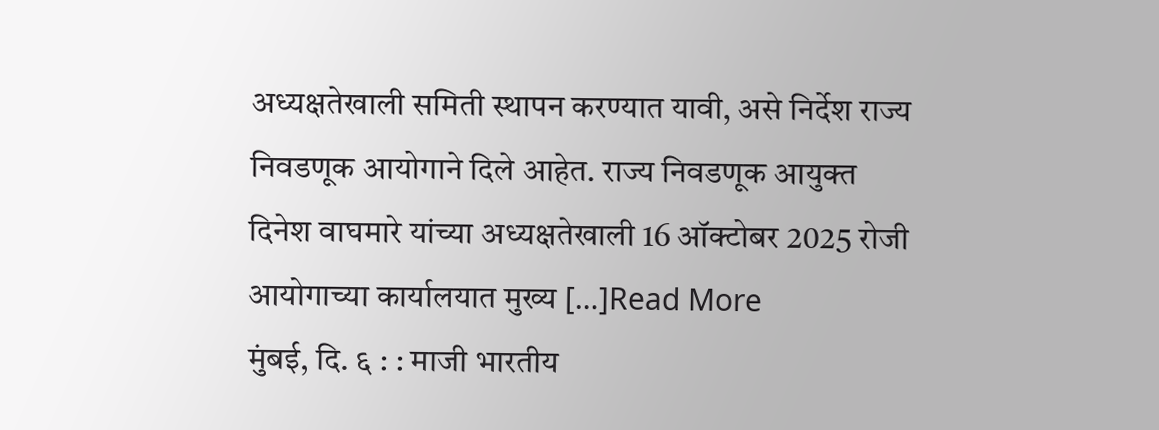अध्यक्षतेखाली समिती स्थापन करण्यात यावी, असे निर्देश राज्य निवडणूक आयोगाने दिले आहेत. राज्य निवडणूक आयुक्त दिनेश वाघमारे यांच्या अध्यक्षतेखाली 16 ऑक्टोबर 2025 रोजी आयोगाच्या कार्यालयात मुख्य […]Read More
मुंबई, दि. ६ : : माजी भारतीय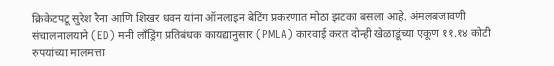क्रिकेटपटू सुरेश रैना आणि शिखर धवन यांना ऑनलाइन बेटिंग प्रकरणात मोठा झटका बसला आहे. अंमलबजावणी संचालनालयाने (ED) मनी लाँड्रिंग प्रतिबंधक कायद्यानुसार (PMLA) कारवाई करत दोन्ही खेळाडूंच्या एकूण ११.१४ कोटी रुपयांच्या मालमत्ता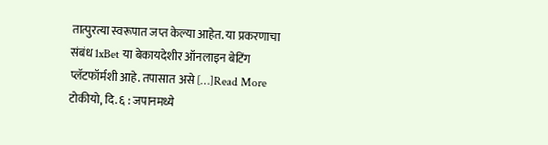तात्पुरत्या स्वरूपात जप्त केल्या आहेत. या प्रकरणाचा संबंध 1xBet या बेकायदेशीर ऑनलाइन बेटिंग प्लॅटफॉर्मशी आहे. तपासात असे […]Read More
टोकीयो, दि. ६ : जपानमध्ये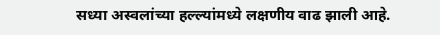सध्या अस्वलांच्या हल्ल्यांमध्ये लक्षणीय वाढ झाली आहे.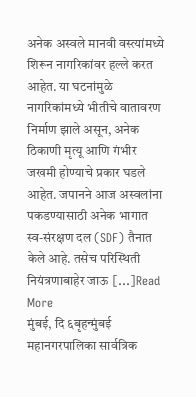अनेक अस्वले मानवी वस्त्यांमध्ये शिरून नागरिकांवर हल्ले करत आहेत. या घटनांमुळे नागरिकांमध्ये भीतीचे वातावरण निर्माण झाले असून, अनेक ठिकाणी मृत्यू आणि गंभीर जखमी होण्याचे प्रकार घडले आहेत. जपानने आज अस्वलांना पकडण्यासाठी अनेक भागात स्व-संरक्षण दल (SDF) तैनात केले आहे. तसेच परिस्थिती नियंत्रणाबाहेर जाऊ […]Read More
मुंबई, दि ६बृहन्मुंबई महानगरपालिका सार्वत्रिक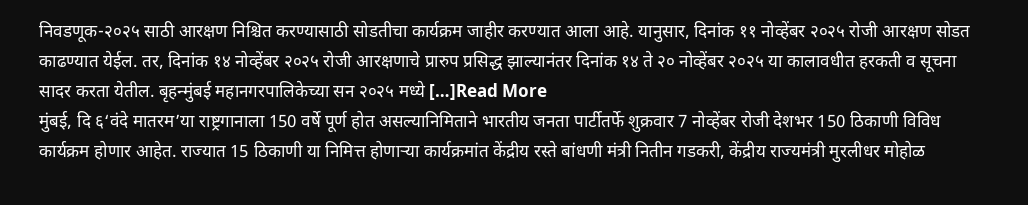निवडणूक-२०२५ साठी आरक्षण निश्चित करण्यासाठी सोडतीचा कार्यक्रम जाहीर करण्यात आला आहे. यानुसार, दिनांक ११ नोव्हेंबर २०२५ रोजी आरक्षण सोडत काढण्यात येईल. तर, दिनांक १४ नोव्हेंबर २०२५ रोजी आरक्षणाचे प्रारुप प्रसिद्ध झाल्यानंतर दिनांक १४ ते २० नोव्हेंबर २०२५ या कालावधीत हरकती व सूचना सादर करता येतील. बृहन्मुंबई महानगरपालिकेच्या सन २०२५ मध्ये […]Read More
मुंबई, दि ६‘वंदे मातरम’या राष्ट्रगानाला 150 वर्षे पूर्ण होत असल्यानिमिताने भारतीय जनता पार्टीतर्फे शुक्रवार 7 नोव्हेंबर रोजी देशभर 150 ठिकाणी विविध कार्यक्रम होणार आहेत. राज्यात 15 ठिकाणी या निमित्त होणाऱ्या कार्यक्रमांत केंद्रीय रस्ते बांधणी मंत्री नितीन गडकरी, केंद्रीय राज्यमंत्री मुरलीधर मोहोळ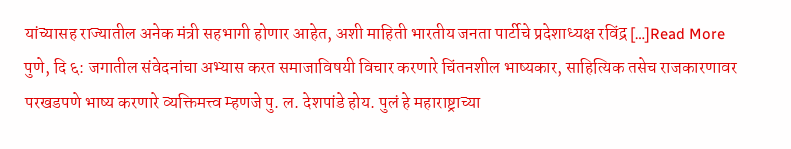यांच्यासह राज्यातील अनेक मंत्री सहभागी होणार आहेत, अशी माहिती भारतीय जनता पार्टीचे प्रदेशाध्यक्ष रविंद्र […]Read More
पुणे, दि ६: जगातील संवेदनांचा अभ्यास करत समाजाविषयी विचार करणारे चिंतनशील भाष्यकार, साहित्यिक तसेच राजकारणावर परखडपणे भाष्य करणारे व्यक्तिमत्त्व म्हणजे पु. ल. देशपांडे होय. पुलं हे महाराष्ट्राच्या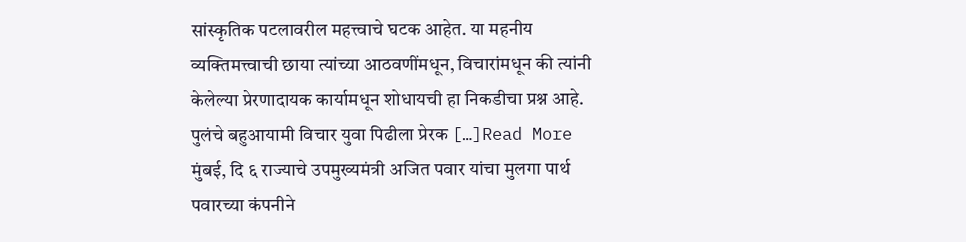सांस्कृतिक पटलावरील महत्त्वाचे घटक आहेत. या महनीय व्यक्तिमत्त्वाची छाया त्यांच्या आठवणींमधून, विचारांमधून की त्यांनी केलेल्या प्रेरणादायक कार्यामधून शोधायची हा निकडीचा प्रश्न आहे. पुलंचे बहुआयामी विचार युवा पिढीला प्रेरक […]Read More
मुंबई, दि ६ राज्याचे उपमुख्यमंत्री अजित पवार यांचा मुलगा पार्थ पवारच्या कंपनीने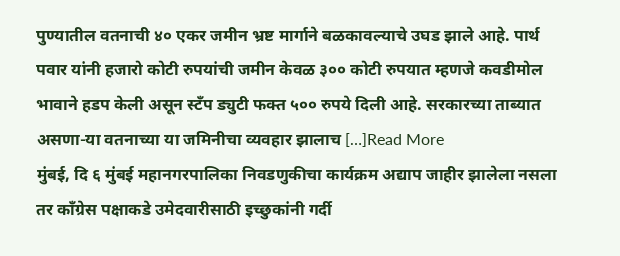पुण्यातील वतनाची ४० एकर जमीन भ्रष्ट मार्गाने बळकावल्याचे उघड झाले आहे. पार्थ पवार यांनी हजारो कोटी रुपयांची जमीन केवळ ३०० कोटी रुपयात म्हणजे कवडीमोल भावाने हडप केली असून स्टँप ड्युटी फक्त ५०० रुपये दिली आहे. सरकारच्या ताब्यात असणा-या वतनाच्या या जमिनीचा व्यवहार झालाच […]Read More
मुंबई, दि ६ मुंबई महानगरपालिका निवडणुकीचा कार्यक्रम अद्याप जाहीर झालेला नसला तर काँग्रेस पक्षाकडे उमेदवारीसाठी इच्छुकांनी गर्दी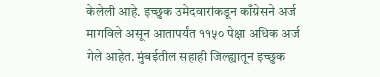केलेली आहे. इच्छुक उमेदवारांकडून काँग्रेसने अर्ज मागविले असून आतापर्यंत ११५० पेक्षा अधिक अर्ज गेले आहेत. मुंबईतील सहाही जिल्ह्यातून इच्छुक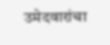उमेदवारांचा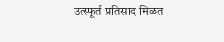उत्स्फूर्त प्रतिसाद मिळत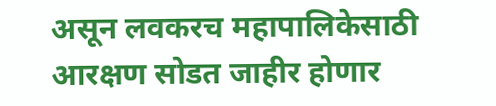असून लवकरच महापालिकेसाठी आरक्षण सोडत जाहीर होणार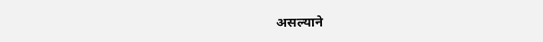असल्याने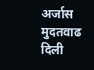अर्जास मुदतवाढ दिली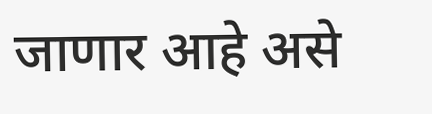जाणार आहे असे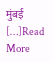मुंबई […]Read More